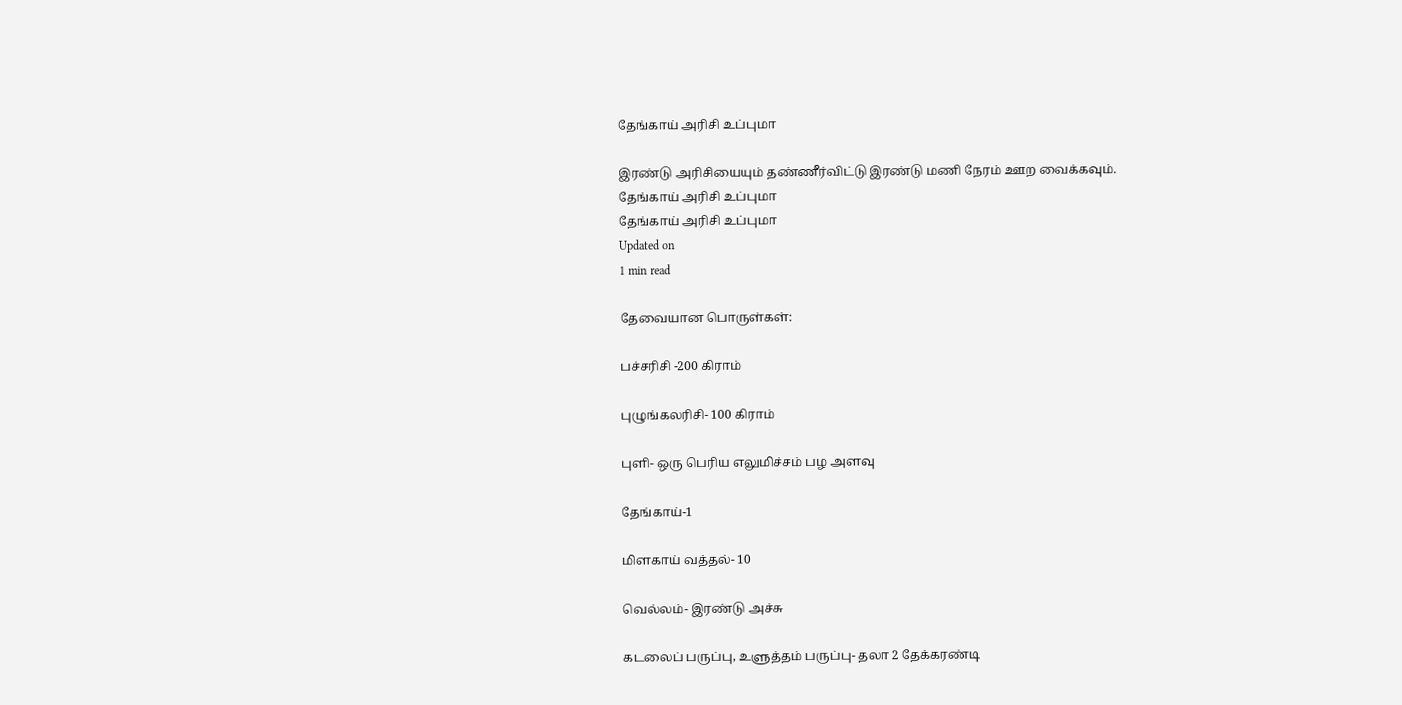தேங்காய் அரிசி உப்புமா

இரண்டு அரிசியையும் தண்ணீர்விட்டு இரண்டு மணி நேரம் ஊற வைக்கவும்.
தேங்காய் அரிசி உப்புமா
தேங்காய் அரிசி உப்புமா
Updated on
1 min read

தேவையான பொருள்கள்:

பச்சரிசி -200 கிராம்

புழுங்கலரிசி- 100 கிராம்

புளி- ஒரு பெரிய எலுமிச்சம் பழ அளவு

தேங்காய்-1

மிளகாய் வத்தல்- 10

வெல்லம்- இரண்டு அச்சு

கடலைப் பருப்பு, உளுத்தம் பருப்பு- தலா 2 தேக்கரண்டி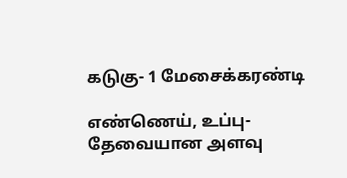கடுகு- 1 மேசைக்கரண்டி

எண்ணெய், உப்பு- தேவையான அளவு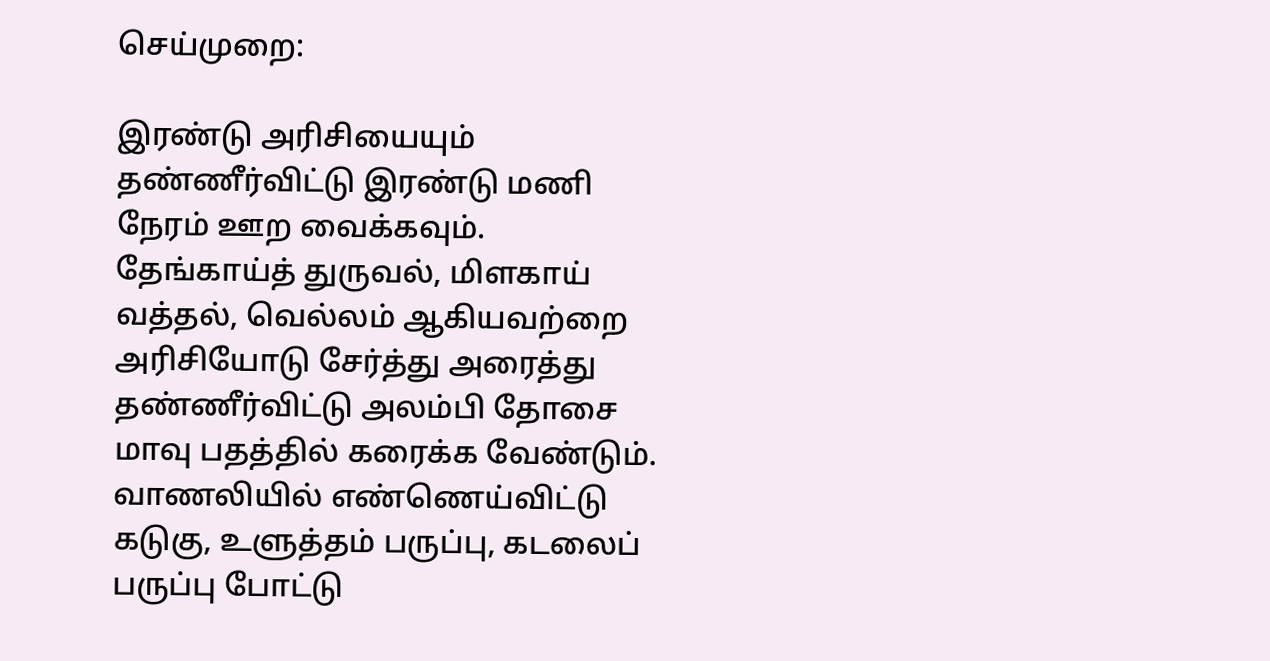செய்முறை:

இரண்டு அரிசியையும் தண்ணீர்விட்டு இரண்டு மணி நேரம் ஊற வைக்கவும். தேங்காய்த் துருவல், மிளகாய் வத்தல், வெல்லம் ஆகியவற்றை அரிசியோடு சேர்த்து அரைத்து தண்ணீர்விட்டு அலம்பி தோசை மாவு பதத்தில் கரைக்க வேண்டும். வாணலியில் எண்ணெய்விட்டு கடுகு, உளுத்தம் பருப்பு, கடலைப் பருப்பு போட்டு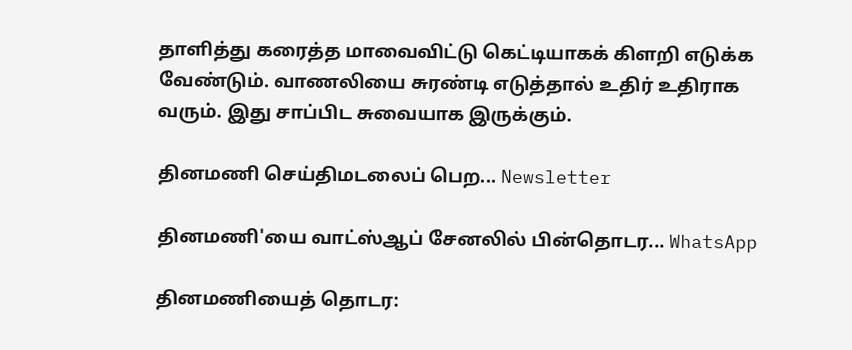தாளித்து கரைத்த மாவைவிட்டு கெட்டியாகக் கிளறி எடுக்க வேண்டும். வாணலியை சுரண்டி எடுத்தால் உதிர் உதிராக வரும். இது சாப்பிட சுவையாக இருக்கும்.

தினமணி செய்திமடலைப் பெற... Newsletter

தினமணி'யை வாட்ஸ்ஆப் சேனலில் பின்தொடர... WhatsApp

தினமணியைத் தொடர: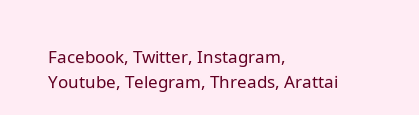Facebook, Twitter, Instagram, Youtube, Telegram, Threads, Arattai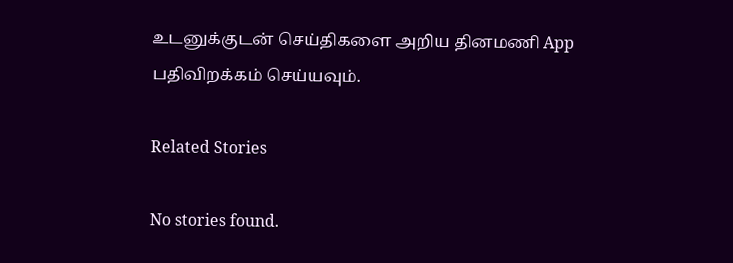உடனுக்குடன் செய்திகளை அறிய தினமணி App பதிவிறக்கம் செய்யவும்.

Related Stories

No stories found.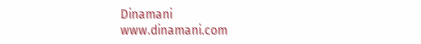Dinamani
www.dinamani.com